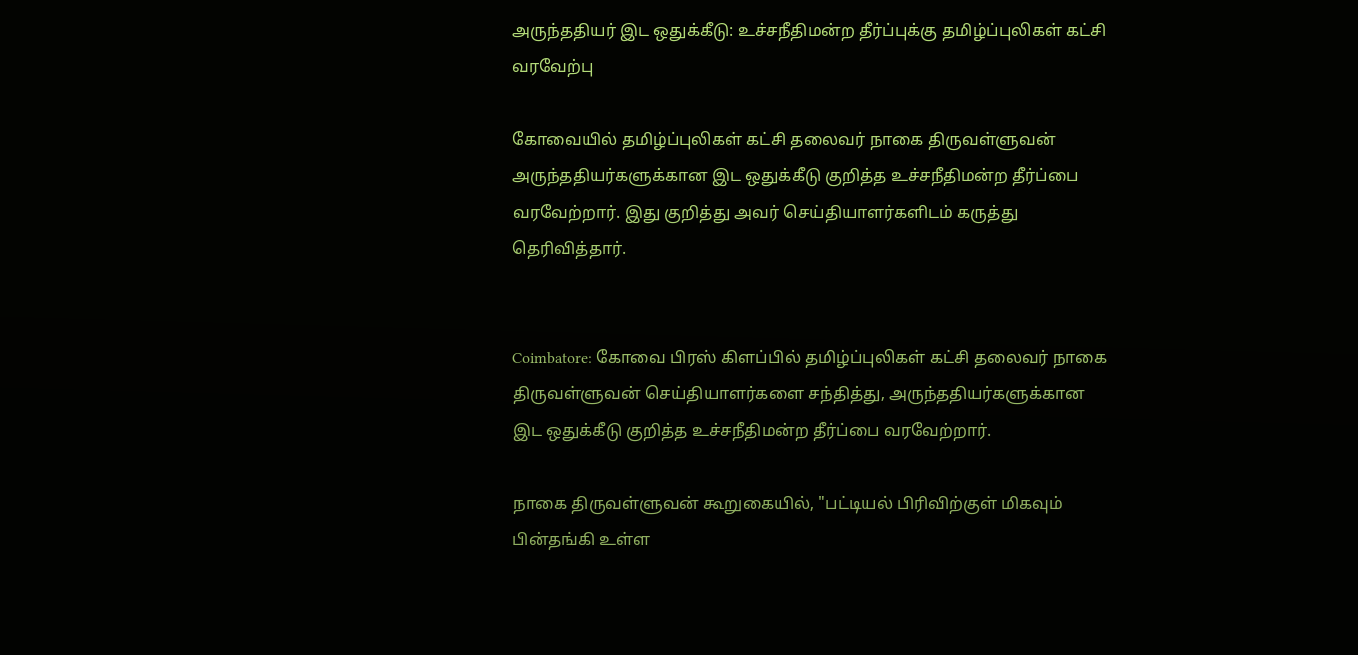அருந்ததியர் இட ஒதுக்கீடு: உச்சநீதிமன்ற தீர்ப்புக்கு தமிழ்ப்புலிகள் கட்சி வரவேற்பு

கோவையில் தமிழ்ப்புலிகள் கட்சி தலைவர் நாகை திருவள்ளுவன் அருந்ததியர்களுக்கான இட ஒதுக்கீடு குறித்த உச்சநீதிமன்ற தீர்ப்பை வரவேற்றார். இது குறித்து அவர் செய்தியாளர்களிடம் கருத்து தெரிவித்தார்.


Coimbatore: கோவை பிரஸ் கிளப்பில் தமிழ்ப்புலிகள் கட்சி தலைவர் நாகை திருவள்ளுவன் செய்தியாளர்களை சந்தித்து, அருந்ததியர்களுக்கான இட ஒதுக்கீடு குறித்த உச்சநீதிமன்ற தீர்ப்பை வரவேற்றார்.

நாகை திருவள்ளுவன் கூறுகையில், "பட்டியல் பிரிவிற்குள் மிகவும் பின்தங்கி உள்ள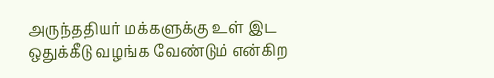அருந்ததியர் மக்களுக்கு உள் இட ஒதுக்கீடு வழங்க வேண்டும் என்கிற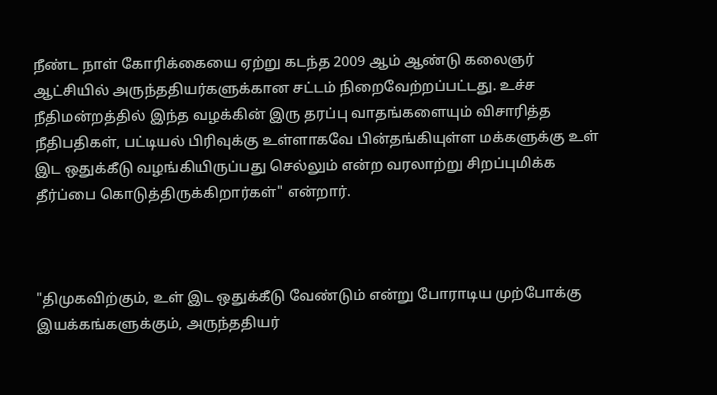நீண்ட நாள் கோரிக்கையை ஏற்று கடந்த 2009 ஆம் ஆண்டு கலைஞர் ஆட்சியில் அருந்ததியர்களுக்கான சட்டம் நிறைவேற்றப்பட்டது. உச்ச நீதிமன்றத்தில் இந்த வழக்கின் இரு தரப்பு வாதங்களையும் விசாரித்த நீதிபதிகள், பட்டியல் பிரிவுக்கு உள்ளாகவே பின்தங்கியுள்ள மக்களுக்கு உள் இட ஒதுக்கீடு வழங்கியிருப்பது செல்லும் என்ற வரலாற்று சிறப்புமிக்க தீர்ப்பை கொடுத்திருக்கிறார்கள்" என்றார்.



"திமுகவிற்கும், உள் இட ஒதுக்கீடு வேண்டும் என்று போராடிய முற்போக்கு இயக்கங்களுக்கும், அருந்ததியர்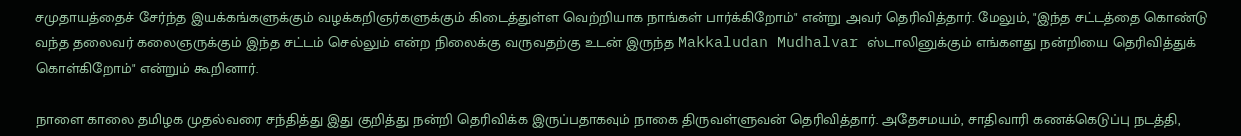சமுதாயத்தைச் சேர்ந்த இயக்கங்களுக்கும் வழக்கறிஞர்களுக்கும் கிடைத்துள்ள வெற்றியாக நாங்கள் பார்க்கிறோம்" என்று அவர் தெரிவித்தார். மேலும், "இந்த சட்டத்தை கொண்டு வந்த தலைவர் கலைஞருக்கும் இந்த சட்டம் செல்லும் என்ற நிலைக்கு வருவதற்கு உடன் இருந்த Makkaludan Mudhalvar ஸ்டாலினுக்கும் எங்களது நன்றியை தெரிவித்துக் கொள்கிறோம்" என்றும் கூறினார்.

நாளை காலை தமிழக முதல்வரை சந்தித்து இது குறித்து நன்றி தெரிவிக்க இருப்பதாகவும் நாகை திருவள்ளுவன் தெரிவித்தார். அதேசமயம், சாதிவாரி கணக்கெடுப்பு நடத்தி,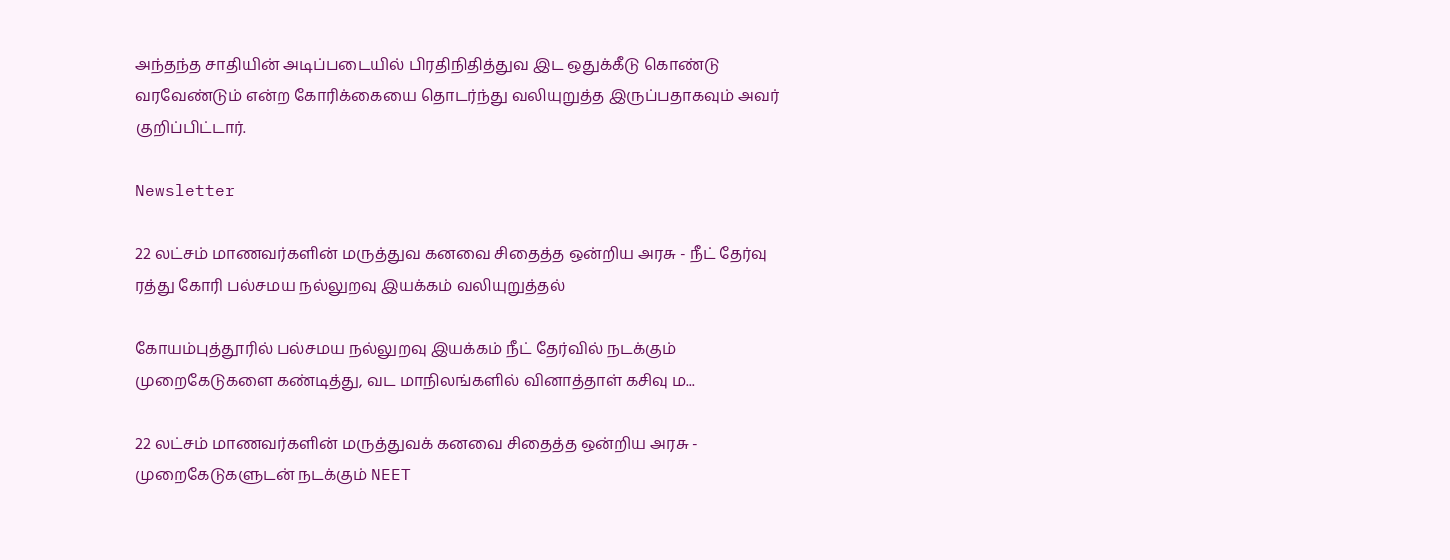அந்தந்த சாதியின் அடிப்படையில் பிரதிநிதித்துவ இட ஒதுக்கீடு கொண்டு வரவேண்டும் என்ற கோரிக்கையை தொடர்ந்து வலியுறுத்த இருப்பதாகவும் அவர் குறிப்பிட்டார்.

Newsletter

22 லட்சம் மாணவர்களின் மருத்துவ கனவை சிதைத்த ஒன்றிய அரசு - நீட் தேர்வு ரத்து கோரி பல்சமய நல்லுறவு இயக்கம் வலியுறுத்தல்

கோயம்புத்தூரில் பல்சமய நல்லுறவு இயக்கம் நீட் தேர்வில் நடக்கும் முறைகேடுகளை கண்டித்து, வட மாநிலங்களில் வினாத்தாள் கசிவு ம...

22 லட்சம் மாணவர்களின் மருத்துவக் கனவை சிதைத்த ஒன்றிய அரசு - முறைகேடுகளுடன் நடக்கும் NEET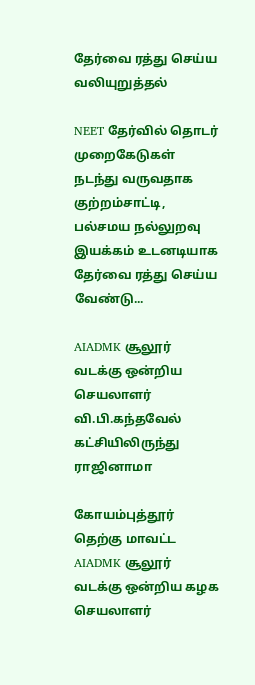தேர்வை ரத்து செய்ய வலியுறுத்தல்

NEET தேர்வில் தொடர் முறைகேடுகள் நடந்து வருவதாக குற்றம்சாட்டி, பல்சமய நல்லுறவு இயக்கம் உடனடியாக தேர்வை ரத்து செய்ய வேண்டு...

AIADMK சூலூர் வடக்கு ஒன்றிய செயலாளர் வி.பி.கந்தவேல் கட்சியிலிருந்து ராஜினாமா

கோயம்புத்தூர் தெற்கு மாவட்ட AIADMK சூலூர் வடக்கு ஒன்றிய கழக செயலாளர்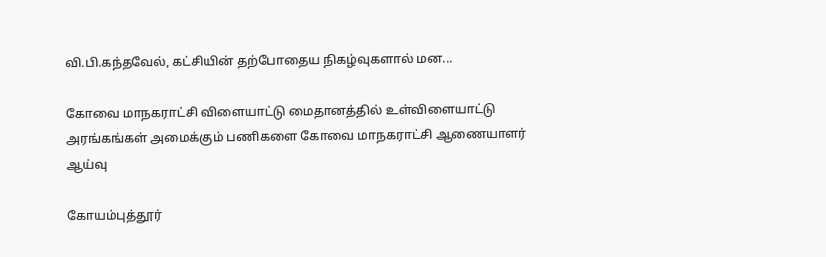வி.பி.கந்தவேல், கட்சியின் தற்போதைய நிகழ்வுகளால் மன...

கோவை மாநகராட்சி விளையாட்டு மைதானத்தில் உள்விளையாட்டு அரங்கங்கள் அமைக்கும் பணிகளை கோவை மாநகராட்சி ஆணையாளர் ஆய்வு

கோயம்புத்தூர்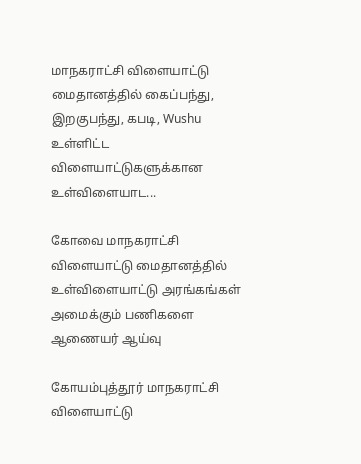மாநகராட்சி விளையாட்டு மைதானத்தில் கைப்பந்து, இறகுபந்து, கபடி, Wushu உள்ளிட்ட விளையாட்டுகளுக்கான உள்விளையாட...

கோவை மாநகராட்சி விளையாட்டு மைதானத்தில் உள்விளையாட்டு அரங்கங்கள் அமைக்கும் பணிகளை ஆணையர் ஆய்வு

கோயம்புத்தூர் மாநகராட்சி விளையாட்டு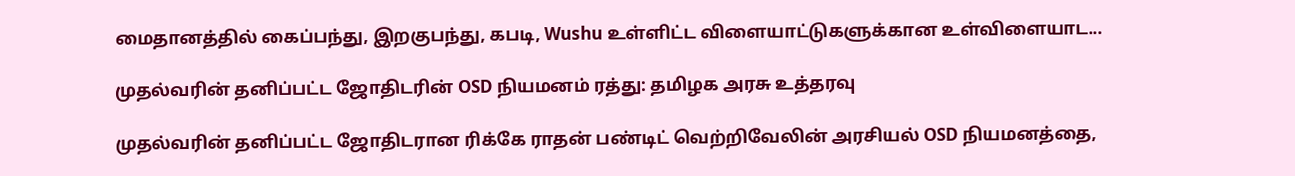மைதானத்தில் கைப்பந்து, இறகுபந்து, கபடி, Wushu உள்ளிட்ட விளையாட்டுகளுக்கான உள்விளையாட...

முதல்வரின் தனிப்பட்ட ஜோதிடரின் OSD நியமனம் ரத்து: தமிழக அரசு உத்தரவு

முதல்வரின் தனிப்பட்ட ஜோதிடரான ரிக்கே ராதன் பண்டிட் வெற்றிவேலின் அரசியல் OSD நியமனத்தை,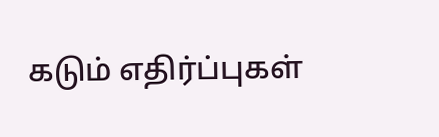கடும் எதிர்ப்புகள்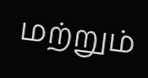மற்றும்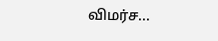விமர்ச...